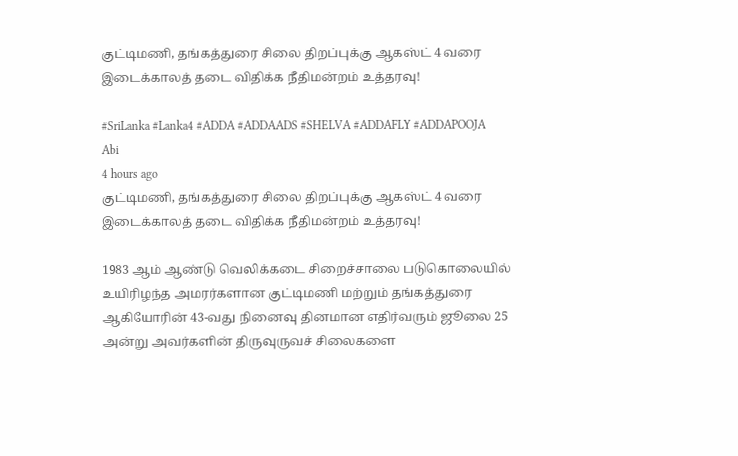குட்டிமணி, தங்கத்துரை சிலை திறப்புக்கு ஆகஸ்ட் 4 வரை இடைக்காலத் தடை விதிக்க நீதிமன்றம் உத்தரவு!

#SriLanka #Lanka4 #ADDA #ADDAADS #SHELVA #ADDAFLY #ADDAPOOJA
Abi
4 hours ago
குட்டிமணி, தங்கத்துரை சிலை திறப்புக்கு ஆகஸ்ட் 4 வரை இடைக்காலத் தடை விதிக்க நீதிமன்றம் உத்தரவு!

1983 ஆம் ஆண்டு வெலிக்கடை சிறைச்சாலை படுகொலையில் உயிரிழந்த அமரர்களான குட்டிமணி மற்றும் தங்கத்துரை ஆகியோரின் 43-வது நினைவு தினமான எதிர்வரும் ஜூலை 25 அன்று அவர்களின் திருவுருவச் சிலைகளை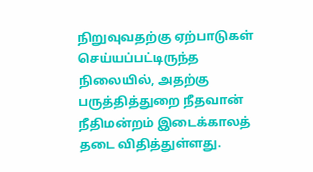நிறுவுவதற்கு ஏற்பாடுகள் செய்யப்பட்டிருந்த நிலையில், அதற்கு பருத்தித்துறை நீதவான் நீதிமன்றம் இடைக்காலத் தடை விதித்துள்ளது.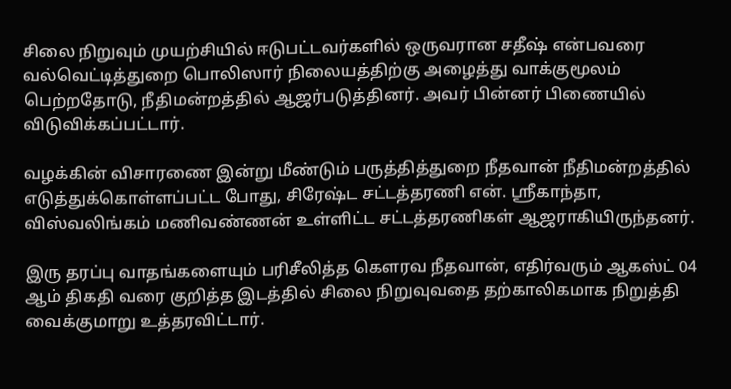சிலை நிறுவும் முயற்சியில் ஈடுபட்டவர்களில் ஒருவரான சதீஷ் என்பவரை வல்வெட்டித்துறை பொலிஸார் நிலையத்திற்கு அழைத்து வாக்குமூலம் பெற்றதோடு, நீதிமன்றத்தில் ஆஜர்படுத்தினர். அவர் பின்னர் பிணையில் விடுவிக்கப்பட்டார்.

வழக்கின் விசாரணை இன்று மீண்டும் பருத்தித்துறை நீதவான் நீதிமன்றத்தில் எடுத்துக்கொள்ளப்பட்ட போது, சிரேஷ்ட சட்டத்தரணி என். ஸ்ரீகாந்தா, விஸ்வலிங்கம் மணிவண்ணன் உள்ளிட்ட சட்டத்தரணிகள் ஆஜராகியிருந்தனர்.

இரு தரப்பு வாதங்களையும் பரிசீலித்த கௌரவ நீதவான், எதிர்வரும் ஆகஸ்ட் 04 ஆம் திகதி வரை குறித்த இடத்தில் சிலை நிறுவுவதை தற்காலிகமாக நிறுத்தி வைக்குமாறு உத்தரவிட்டார்.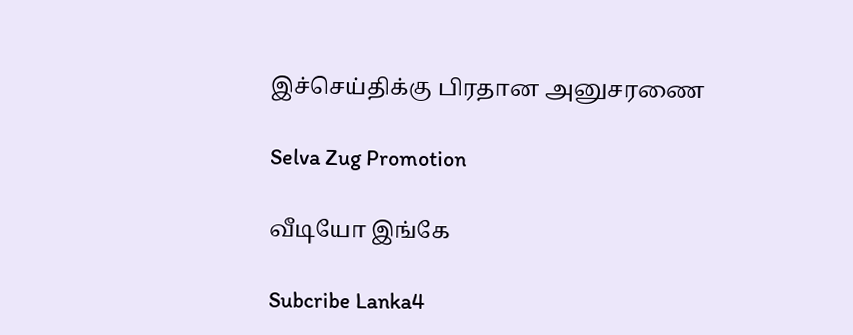இச்செய்திக்கு பிரதான அனுசரணை

Selva Zug Promotion

வீடியோ இங்கே

Subcribe Lanka4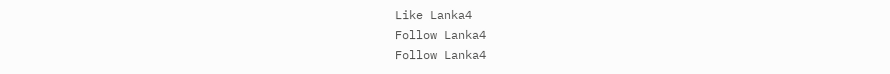Like Lanka4
Follow Lanka4
Follow Lanka4